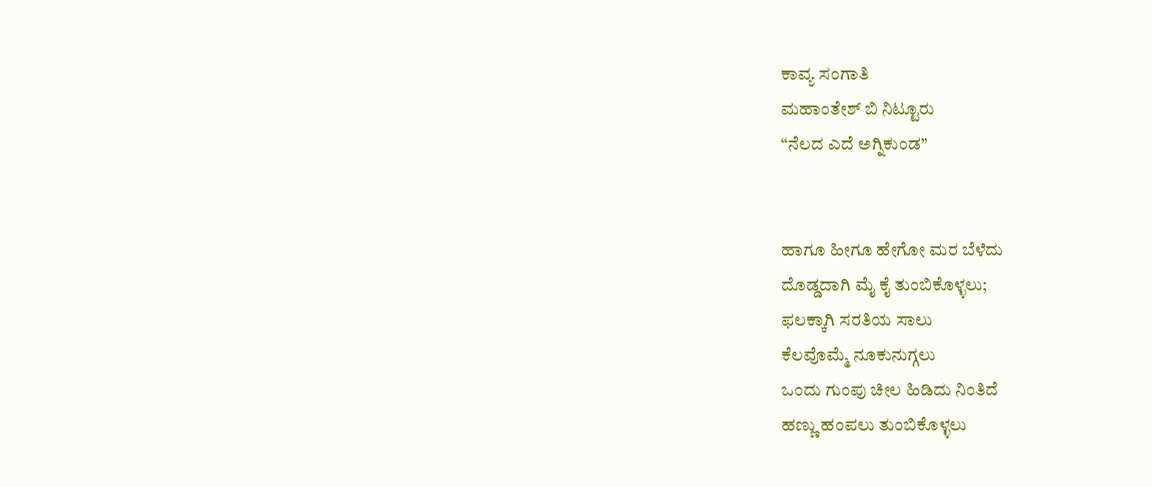ಕಾವ್ಯ ಸಂಗಾತಿ
ಮಹಾಂತೇಶ್ ಬಿ ನಿಟ್ಟೂರು
“ನೆಲದ ಎದೆ ಅಗ್ನಿಕುಂಡ”


ಹಾಗೂ ಹೀಗೂ ಹೇಗೋ ಮರ ಬೆಳೆದು
ದೊಡ್ಡದಾಗಿ ಮೈ ಕೈ ತುಂಬಿಕೊಳ್ಳಲು;
ಫಲಕ್ಕಾಗಿ ಸರತಿಯ ಸಾಲು
ಕೆಲವೊಮ್ಮೆ ನೂಕುನುಗ್ಗಲು
ಒಂದು ಗುಂಪು ಚೀಲ ಹಿಡಿದು ನಿಂತಿದೆ
ಹಣ್ಣು ಹಂಪಲು ತುಂಬಿಕೊಳ್ಳಲು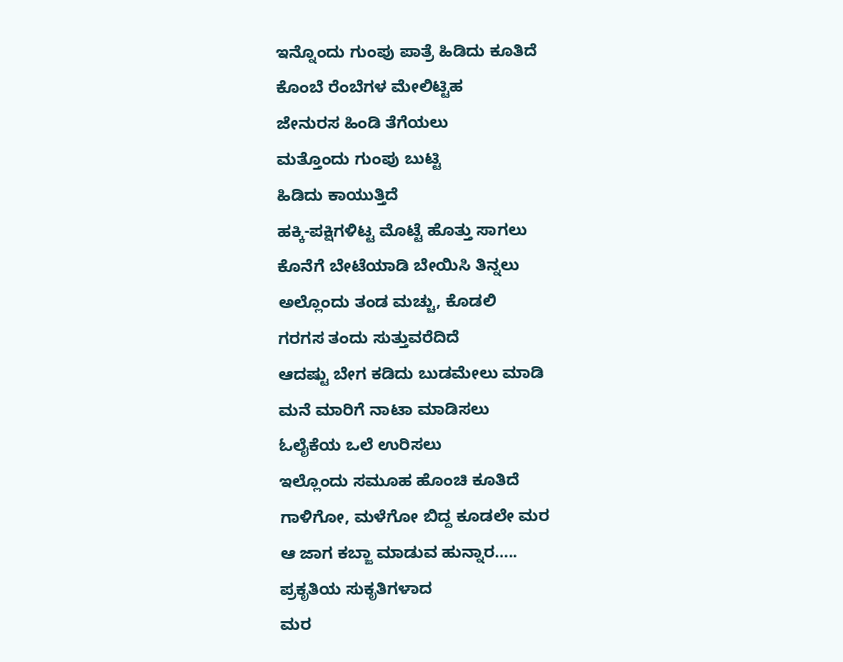ಇನ್ನೊಂದು ಗುಂಪು ಪಾತ್ರೆ ಹಿಡಿದು ಕೂತಿದೆ
ಕೊಂಬೆ ರೆಂಬೆಗಳ ಮೇಲಿಟ್ಟಿಹ
ಜೇನುರಸ ಹಿಂಡಿ ತೆಗೆಯಲು
ಮತ್ತೊಂದು ಗುಂಪು ಬುಟ್ಟಿ
ಹಿಡಿದು ಕಾಯುತ್ತಿದೆ
ಹಕ್ಕಿ-ಪಕ್ಷಿಗಳಿಟ್ಟ ಮೊಟ್ಟೆ ಹೊತ್ತು ಸಾಗಲು
ಕೊನೆಗೆ ಬೇಟೆಯಾಡಿ ಬೇಯಿಸಿ ತಿನ್ನಲು
ಅಲ್ಲೊಂದು ತಂಡ ಮಚ್ಚು, ಕೊಡಲಿ
ಗರಗಸ ತಂದು ಸುತ್ತುವರೆದಿದೆ
ಆದಷ್ಟು ಬೇಗ ಕಡಿದು ಬುಡಮೇಲು ಮಾಡಿ
ಮನೆ ಮಾರಿಗೆ ನಾಟಾ ಮಾಡಿಸಲು
ಓಲೈಕೆಯ ಒಲೆ ಉರಿಸಲು
ಇಲ್ಲೊಂದು ಸಮೂಹ ಹೊಂಚಿ ಕೂತಿದೆ
ಗಾಳಿಗೋ, ಮಳೆಗೋ ಬಿದ್ದ ಕೂಡಲೇ ಮರ
ಆ ಜಾಗ ಕಬ್ಜಾ ಮಾಡುವ ಹುನ್ನಾರ…..
ಪ್ರಕೃತಿಯ ಸುಕೃತಿಗಳಾದ
ಮರ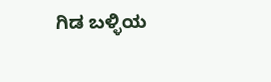ಗಿಡ ಬಳ್ಳಿಯ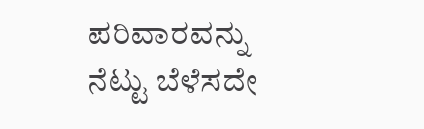ಪರಿವಾರವನ್ನು
ನೆಟ್ಟು ಬೆಳೆಸದೇ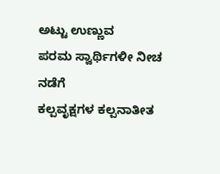ಅಟ್ಟು ಉಣ್ಣುವ
ಪರಮ ಸ್ವಾರ್ಥಿಗಳೀ ನೀಚ ನಡೆಗೆ
ಕಲ್ಪವೃಕ್ಷಗಳ ಕಲ್ಪನಾತೀತ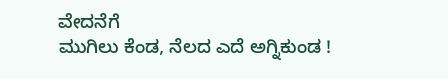ವೇದನೆಗೆ
ಮುಗಿಲು ಕೆಂಡ, ನೆಲದ ಎದೆ ಅಗ್ನಿಕುಂಡ !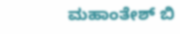ಮಹಾಂತೇಶ್ ಬಿ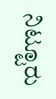ನಿಟ್ಟೂರು